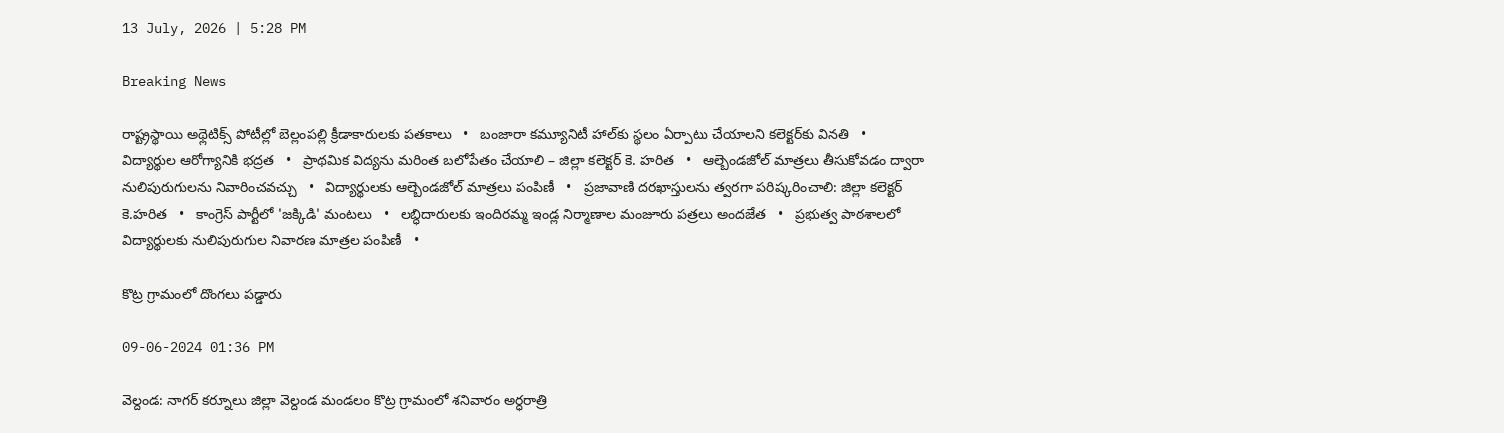13 July, 2026 | 5:28 PM

Breaking News

రాష్ట్రస్థాయి అథ్లెటిక్స్ పోటీల్లో బెల్లంపల్లి క్రీడాకారులకు పతకాలు   •   బంజారా కమ్యూనిటీ హాల్‌కు స్థలం ఏర్పాటు చేయాలని కలెక్టర్‌కు వినతి   •   విద్యార్థుల ఆరోగ్యానికి భద్రత   •   ప్రాథమిక విద్యను మరింత బలోపేతం చేయాలి – జిల్లా కలెక్టర్ కె. హరిత   •   ఆల్బెండజోల్ మాత్రలు తీసుకోవడం ద్వారా నులిపురుగులను నివారించవచ్చు   •   విద్యార్థులకు ఆల్బెండజోల్ మాత్రలు పంపిణీ   •   ప్రజావాణి దరఖాస్తులను త్వరగా పరిష్కరించాలి: జిల్లా కలెక్టర్ కె.హరిత   •   కాంగ్రెస్ పార్టీలో 'జక్కిడి' మంటలు   •   లబ్ధిదారులకు ఇందిరమ్మ ఇండ్ల నిర్మాణాల మంజూరు పత్రలు అందజేత   •   ప్రభుత్వ పాఠశాలలో విద్యార్థులకు నులిపురుగుల నివారణ మాత్రల పంపిణీ   •

కొట్ర గ్రామంలో దొంగలు పడ్డారు

09-06-2024 01:36 PM

వెల్దండ: నాగర్ కర్నూలు జిల్లా వెల్దండ మండలం కొట్ర గ్రామంలో శనివారం అర్ధరాత్రి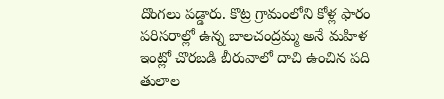దొంగలు పడ్డారు. కొట్ర గ్రామంలోని కోళ్ల ఫారం పరిసరాల్లో ఉన్న బాలచంద్రమ్మ అనే మహిళ ఇంట్లో చొరబడి బీరువాలో దాచి ఉంచిన పది తులాల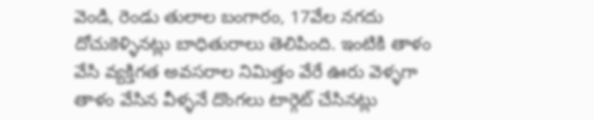వెండి, రెండు తులాల బంగారం, 17వేల నగదు దోచుకెళ్ళినట్లు బాధితురాలు తెలిపింది. ఇంటికి తాళం వేసి వ్యక్తిగత అవసరాల నిమిత్తం వేరే ఊరు వెళ్ళగా తాళం వేసిన వీళ్ళనే దొంగలు టార్గెట్ చేసినట్లు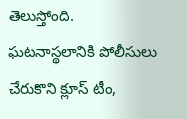తెలుస్తోంది. ఘటనాస్థలానికి పోలీసులు చేరుకొని క్లూస్ టీం,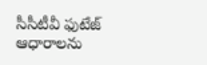సీసీటీవీ ఫుటేజ్ ఆధారాలను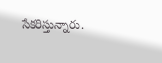సేకరిస్తున్నారు.